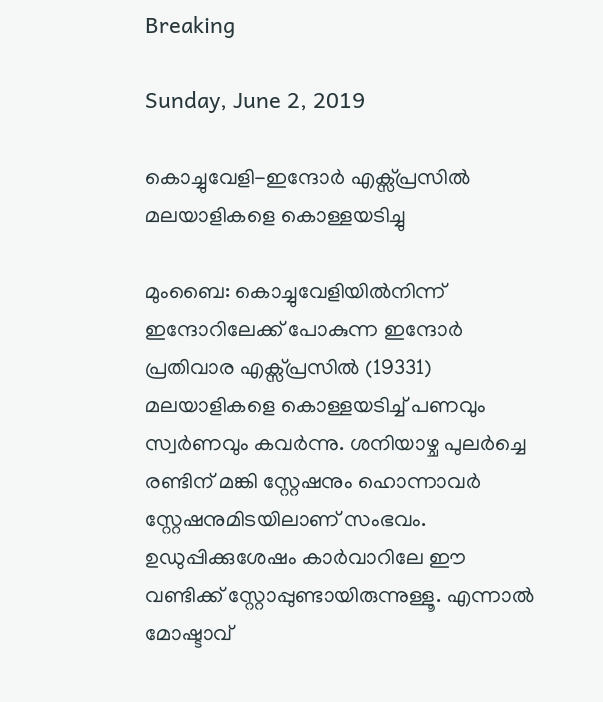Breaking

Sunday, June 2, 2019

കൊച്ചുവേളി-ഇന്ദോർ എക്സ്‌പ്രസിൽ മലയാളികളെ കൊള്ളയടിച്ചു

മുംബൈ: കൊച്ചുവേളിയിൽനിന്ന് ഇന്ദോറിലേക്ക് പോകുന്ന ഇന്ദോർ പ്രതിവാര എക്സ്‌പ്രസിൽ (19331) മലയാളികളെ കൊള്ളയടിച്ച് പണവും സ്വർണവും കവർന്നു. ശനിയാഴ്ച പുലർച്ചെ രണ്ടിന് മങ്കി സ്റ്റേഷനും ഹൊന്നാവർ സ്റ്റേഷനുമിടയിലാണ് സംഭവം. ഉഡുപ്പിക്കുശേഷം കാർവാറിലേ ഈ വണ്ടിക്ക് സ്റ്റോപ്പുണ്ടായിരുന്നുള്ളൂ. എന്നാൽ മോഷ്ടാവ്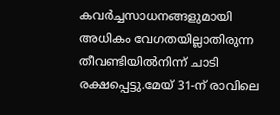കവർച്ചസാധനങ്ങളുമായി അധികം വേഗതയില്ലാതിരുന്ന തീവണ്ടിയിൽനിന്ന് ചാടി രക്ഷപ്പെട്ടു.മേയ് 31-ന് രാവിലെ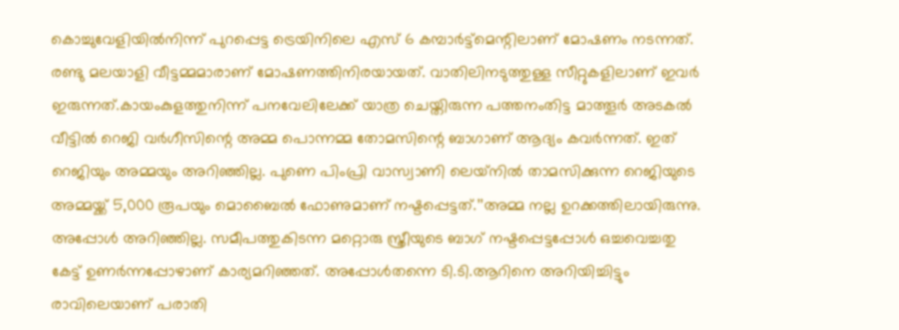കൊച്ചുവേളിയിൽനിന്ന് പുറപ്പെട്ട ട്രെയിനിലെ എസ് 6 കമ്പാർട്ട്മെന്റിലാണ് മോഷണം നടന്നത്. രണ്ടു മലയാളി വീട്ടമ്മമാരാണ് മോഷണത്തിനിരയായത്. വാതിലിനടുത്തുള്ള സീറ്റുകളിലാണ് ഇവർ ഇരുന്നത്.കായംകുളത്തുനിന്ന് പനവേലിലേക്ക് യാത്ര ചെയ്തിരുന്ന പത്തനംതിട്ട മാത്തൂർ അടകൽ വീട്ടിൽ റെജി വർഗീസിന്റെ അമ്മ പൊന്നമ്മ തോമസിന്റെ ബാഗാണ് ആദ്യം കവർന്നത്. ഇത് റെജിയും അമ്മയും അറിഞ്ഞില്ല. പുണെ പിംപ്രി വാസ്വാണി ലെയ്‌നിൽ താമസിക്കുന്ന റെജിയുടെ അമ്മയ്ക്ക് 5,000 രൂപയും മൊബൈൽ ഫോണുമാണ് നഷ്ടപ്പെട്ടത്.’’അമ്മ നല്ല ഉറക്കത്തിലായിരുന്നു. അപ്പോൾ അറിഞ്ഞില്ല. സമീപത്തുകിടന്ന മറ്റൊരു സ്ത്രീയുടെ ബാഗ് നഷ്ടപ്പെട്ടപ്പോൾ ഒച്ചവെച്ചതു കേട്ട് ഉണർന്നപ്പോഴാണ് കാര്യമറിഞ്ഞത്. അപ്പോൾതന്നെ ടി.ടി.ആറിനെ അറിയിച്ചിട്ടും രാവിലെയാണ് പരാതി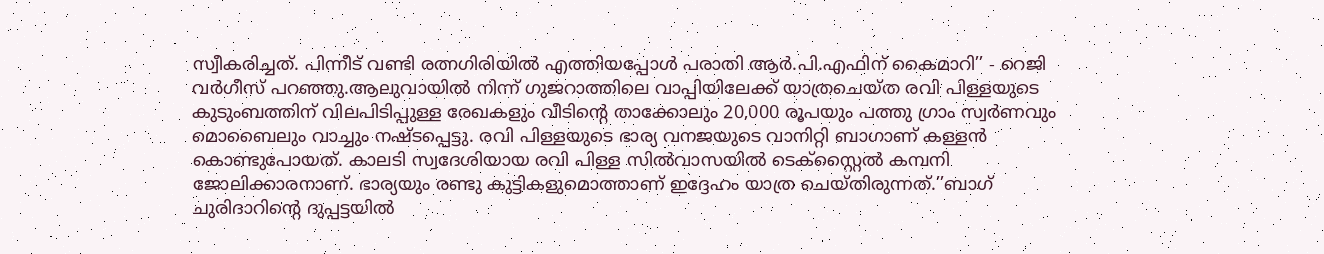സ്വീകരിച്ചത്. പിന്നീട് വണ്ടി രത്നഗിരിയിൽ എത്തിയപ്പോൾ പരാതി ആർ.പി.എഫിന് കൈമാറി’’ - റെജി വർഗീസ് പറഞ്ഞു.ആലുവായിൽ നിന്ന്‌ ഗുജറാത്തിലെ വാപ്പിയിലേക്ക് യാത്രചെയ്ത രവി പിള്ളയുടെ കുടുംബത്തിന് വിലപിടിപ്പുള്ള രേഖകളും വീടിന്റെ താക്കോലും 20,000 രൂപയും പത്തു ഗ്രാം സ്വർണവും മൊബൈലും വാച്ചും നഷ്ടപ്പെട്ടു. രവി പിള്ളയുടെ ഭാര്യ വനജയുടെ വാനിറ്റി ബാഗാണ് കള്ളൻ കൊണ്ടുപോയത്. കാലടി സ്വദേശിയായ രവി പിള്ള സിൽവാസയിൽ ടെക്‌സ്റ്റൈൽ കമ്പനി ജോലിക്കാരനാണ്. ഭാര്യയും രണ്ടു കുട്ടികളുമൊത്താണ് ഇദ്ദേഹം യാത്ര ചെയ്തിരുന്നത്.’’ബാഗ് ചുരിദാറിന്റെ ദുപ്പട്ടയിൽ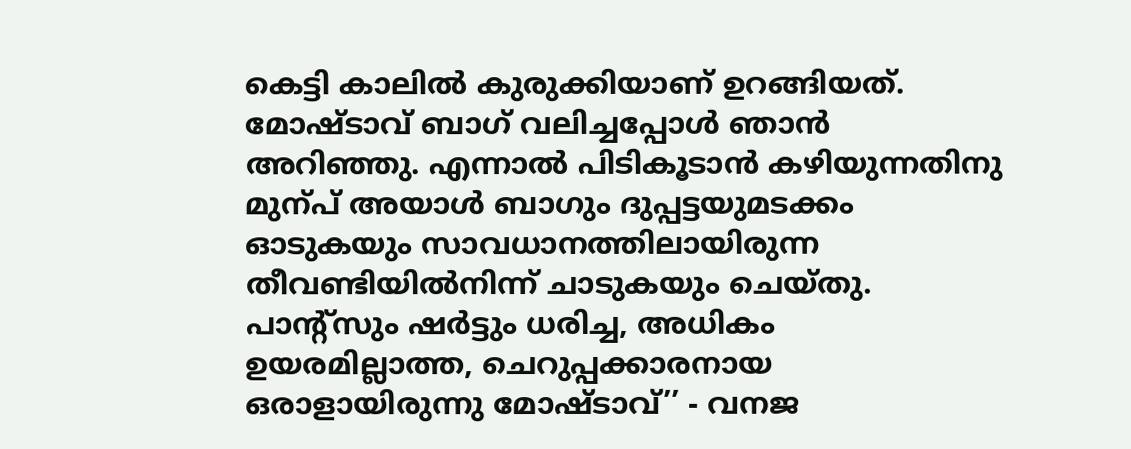കെട്ടി കാലിൽ കുരുക്കിയാണ് ഉറങ്ങിയത്. മോഷ്ടാവ് ബാഗ് വലിച്ചപ്പോൾ ഞാൻ അറിഞ്ഞു. എന്നാൽ പിടികൂടാൻ കഴിയുന്നതിനു മുന്പ് അയാൾ ബാഗും ദുപ്പട്ടയുമടക്കം ഓടുകയും സാവധാനത്തിലായിരുന്ന തീവണ്ടിയിൽനിന്ന് ചാടുകയും ചെയ്തു. പാന്റ്സും ഷർട്ടും ധരിച്ച, അധികം ഉയരമില്ലാത്ത, ചെറുപ്പക്കാരനായ ഒരാളായിരുന്നു മോഷ്ടാവ്’’ - വനജ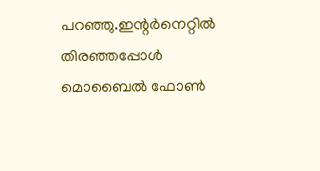പറഞ്ഞു.ഇന്റർനെറ്റിൽ തിരഞ്ഞപ്പോൾ മൊബൈൽ ഫോൺ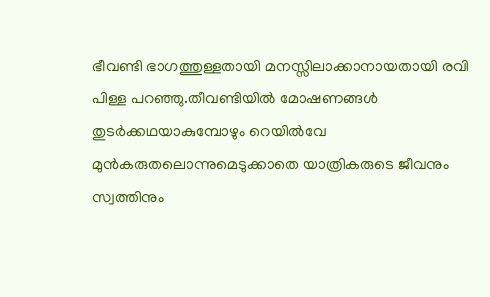ഭീവണ്ടി ഭാഗത്തുള്ളതായി മനസ്സിലാക്കാനായതായി രവി പിള്ള പറഞ്ഞു.തീവണ്ടിയിൽ മോഷണങ്ങൾ തുടർക്കഥയാകുമ്പോഴും റെയിൽവേ മുൻകരുതലൊന്നുമെടുക്കാതെ യാത്രികരുടെ ജീവനും സ്വത്തിനും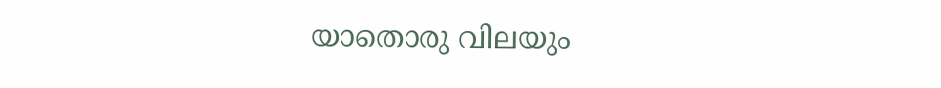യാതൊരു വിലയും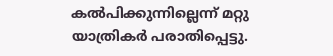കൽപിക്കുന്നില്ലെന്ന് മറ്റു യാത്രികർ പരാതിപ്പെട്ടു.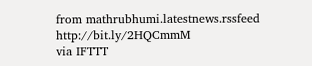from mathrubhumi.latestnews.rssfeed http://bit.ly/2HQCmmM
via IFTTT